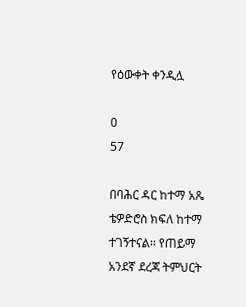የዕውቀት ቀንዲሏ

0
57

በባሕር ዳር ከተማ አጼ ቴዎድሮስ ክፍለ ከተማ ተገኝተናል፡፡ የጠይማ አንደኛ ደረጃ ትምህርት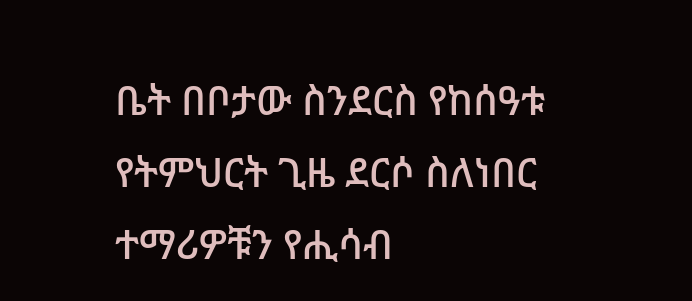ቤት በቦታው ስንደርስ የከሰዓቱ የትምህርት ጊዜ ደርሶ ስለነበር ተማሪዎቹን የሒሳብ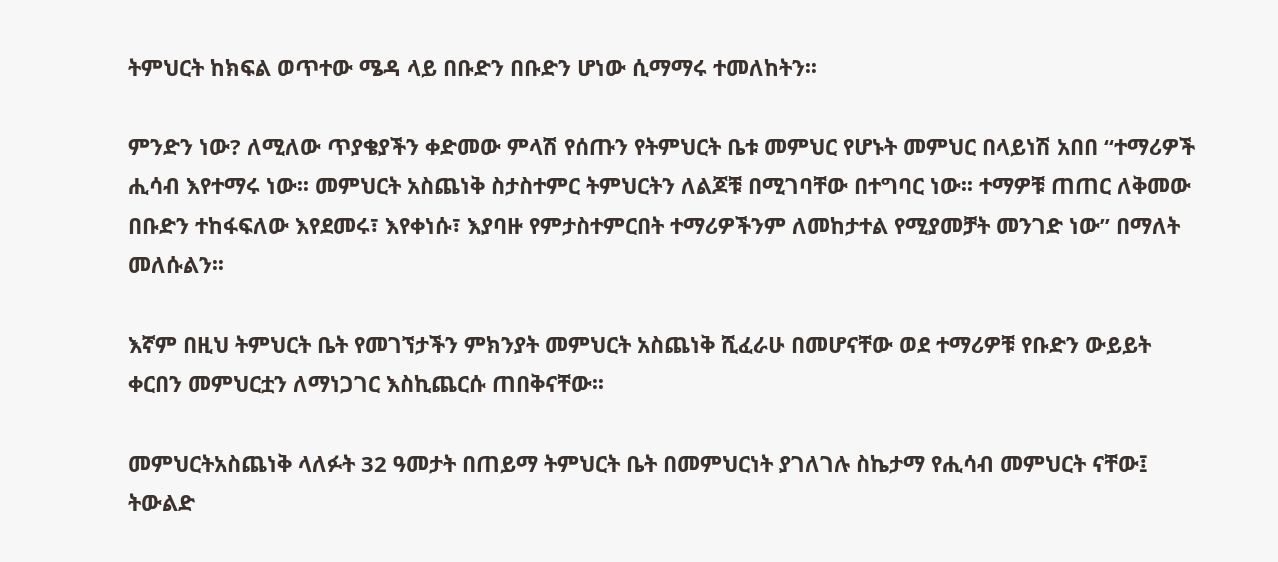ትምህርት ከክፍል ወጥተው ሜዳ ላይ በቡድን በቡድን ሆነው ሲማማሩ ተመለከትን፡፡

ምንድን ነው? ለሚለው ጥያቄያችን ቀድመው ምላሽ የሰጡን የትምህርት ቤቱ መምህር የሆኑት መምህር በላይነሽ አበበ “ተማሪዎች ሒሳብ እየተማሩ ነው፡፡ መምህርት አስጨነቅ ስታስተምር ትምህርትን ለልጆቹ በሚገባቸው በተግባር ነው፡፡ ተማዎቹ ጠጠር ለቅመው በቡድን ተከፋፍለው እየደመሩ፣ እየቀነሱ፣ እያባዙ የምታስተምርበት ተማሪዎችንም ለመከታተል የሚያመቻት መንገድ ነው” በማለት መለሱልን፡፡

እኛም በዚህ ትምህርት ቤት የመገኘታችን ምክንያት መምህርት አስጨነቅ ሺፈራሁ በመሆናቸው ወደ ተማሪዎቹ የቡድን ውይይት ቀርበን መምህርቷን ለማነጋገር እስኪጨርሱ ጠበቅናቸው፡፡

መምህርትአስጨነቅ ላለፉት 32 ዓመታት በጠይማ ትምህርት ቤት በመምህርነት ያገለገሉ ስኬታማ የሒሳብ መምህርት ናቸው፤ ትውልድ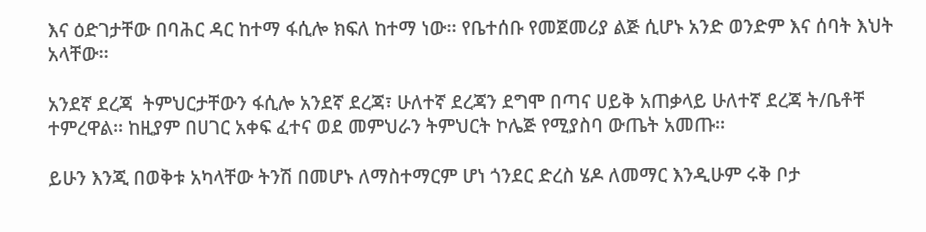እና ዕድገታቸው በባሕር ዳር ከተማ ፋሲሎ ክፍለ ከተማ ነው፡፡ የቤተሰቡ የመጀመሪያ ልጅ ሲሆኑ አንድ ወንድም እና ሰባት እህት አላቸው፡፡

አንደኛ ደረጃ  ትምህርታቸውን ፋሲሎ አንደኛ ደረጃ፣ ሁለተኛ ደረጃን ደግሞ በጣና ሀይቅ አጠቃላይ ሁለተኛ ደረጃ ት/ቤቶቸ ተምረዋል፡፡ ከዚያም በሀገር አቀፍ ፈተና ወደ መምህራን ትምህርት ኮሌጅ የሚያስባ ውጤት አመጡ፡፡

ይሁን እንጂ በወቅቱ አካላቸው ትንሽ በመሆኑ ለማስተማርም ሆነ ጎንደር ድረስ ሄዶ ለመማር እንዲሁም ሩቅ ቦታ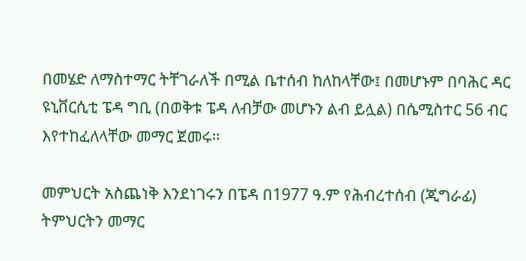በመሄድ ለማስተማር ትቸገራለች በሚል ቤተሰብ ከለከላቸው፤ በመሆኑም በባሕር ዳር ዩኒቨርሲቲ ፔዳ ግቢ (በወቅቱ ፔዳ ለብቻው መሆኑን ልብ ይሏል) በሴሚስተር 56 ብር እየተከፈለላቸው መማር ጀመሩ፡፡

መምህርት አስጨነቅ እንደነገሩን በፔዳ በ1977 ዓ.ም የሕብረተሰብ (ጂግራፊ) ትምህርትን መማር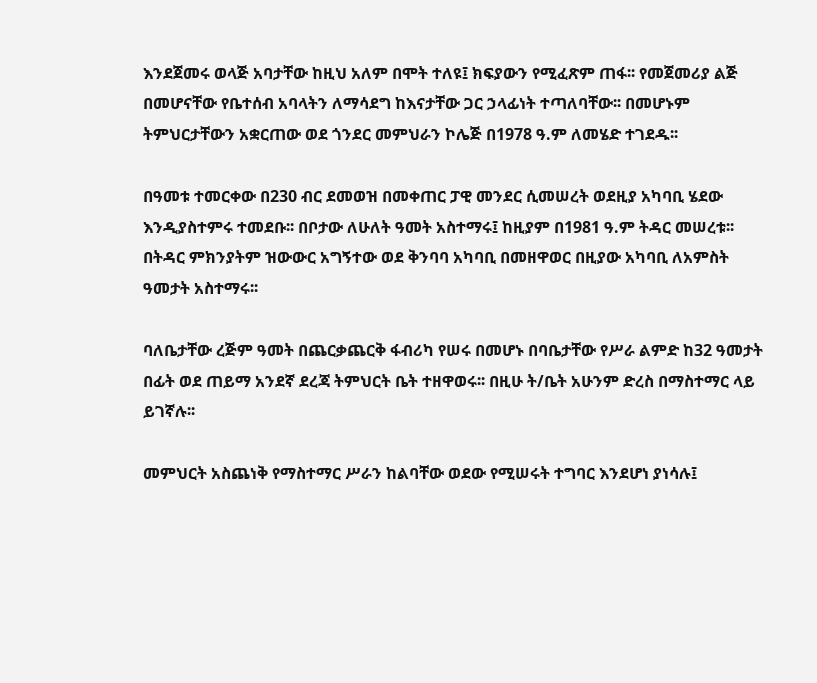እንደጀመሩ ወላጅ አባታቸው ከዚህ አለም በሞት ተለዩ፤ ክፍያውን የሚፈጽም ጠፋ፡፡ የመጀመሪያ ልጅ በመሆናቸው የቤተሰብ አባላትን ለማሳደግ ከእናታቸው ጋር ኃላፊነት ተጣለባቸው፡፡ በመሆኑም ትምህርታቸውን አቋርጠው ወደ ጎንደር መምህራን ኮሌጅ በ1978 ዓ.ም ለመሄድ ተገደዱ፡፡

በዓመቱ ተመርቀው በ230 ብር ደመወዝ በመቀጠር ፓዊ መንደር ሲመሠረት ወደዚያ አካባቢ ሄደው እንዲያስተምሩ ተመደቡ፡፡ በቦታው ለሁለት ዓመት አስተማሩ፤ ከዚያም በ1981 ዓ.ም ትዳር መሠረቱ፡፡ በትዳር ምክንያትም ዝውውር አግኝተው ወደ ቅንባባ አካባቢ በመዘዋወር በዚያው አካባቢ ለአምስት ዓመታት አስተማሩ፡፡

ባለቤታቸው ረጅም ዓመት በጨርቃጨርቅ ፋብሪካ የሠሩ በመሆኑ በባቤታቸው የሥራ ልምድ ከ32 ዓመታት በፊት ወደ ጠይማ አንደኛ ደረጃ ትምህርት ቤት ተዘዋወሩ፡፡ በዚሁ ት/ቤት አሁንም ድረስ በማስተማር ላይ ይገኛሉ፡፡

መምህርት አስጨነቅ የማስተማር ሥራን ከልባቸው ወደው የሚሠሩት ተግባር እንደሆነ ያነሳሉ፤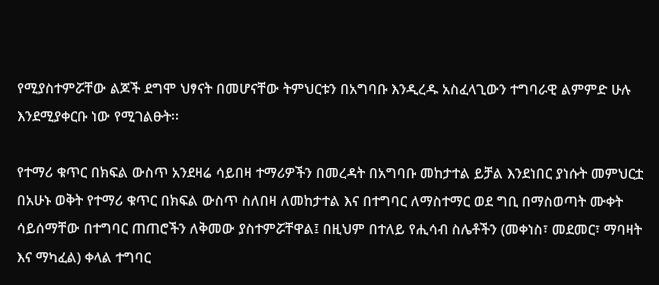የሚያስተምሯቸው ልጆች ደግሞ ህፃናት በመሆናቸው ትምህርቱን በአግባቡ እንዲረዱ አስፈላጊውን ተግባራዊ ልምምድ ሁሉ እንደሚያቀርቡ ነው የሚገልፁት፡፡

የተማሪ ቁጥር በክፍል ውስጥ አንደዛሬ ሳይበዛ ተማሪዎችን በመረዳት በአግባቡ መከታተል ይቻል እንደነበር ያነሱት መምህርቷ በአሁኑ ወቅት የተማሪ ቁጥር በክፍል ውስጥ ስለበዛ ለመከታተል እና በተግባር ለማስተማር ወደ ግቢ በማስወጣት ሙቀት ሳይሰማቸው በተግባር ጠጠሮችን ለቅመው ያስተምሯቸዋል፤ በዚህም በተለይ የሒሳብ ስሌቶችን (መቀነስ፣ መደመር፣ ማባዛት እና ማካፈል) ቀላል ተግባር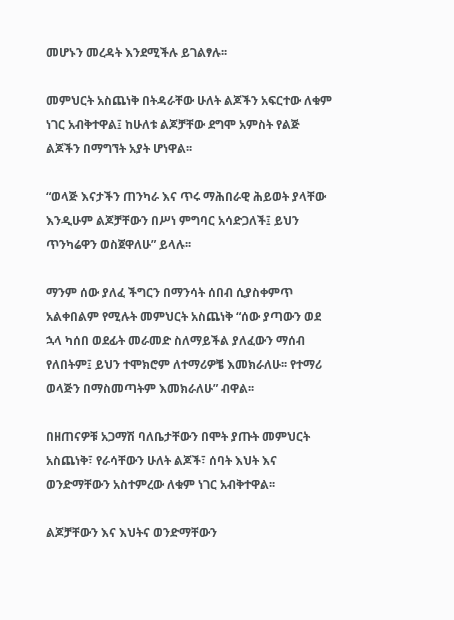መሆኑን መረዳት እንደሚችሉ ይገልፃሉ፡፡

መምህርት አስጨነቅ በትዳራቸው ሁለት ልጆችን አፍርተው ለቁም ነገር አብቅተዋል፤ ከሁለቱ ልጆቻቸው ደግሞ አምስት የልጅ ልጆችን በማግኘት አያት ሆነዋል፡፡

“ወላጅ እናታችን ጠንካራ እና ጥሩ ማሕበራዊ ሕይወት ያላቸው እንዲሁም ልጆቻቸውን በሥነ ምግባር አሳድጋለች፤ ይህን ጥንካሬዋን ወስጀዋለሁ” ይላሉ፡፡

ማንም ሰው ያለፈ ችግርን በማንሳት ሰበብ ሲያስቀምጥ አልቀበልም የሚሉት መምህርት አስጨነቅ “ሰው ያጣውን ወደ ኋላ ካሰበ ወደፊት መራመድ ስለማይችል ያለፈውን ማሰብ የለበትም፤ ይህን ተሞክሮም ለተማሪዎቼ እመክራለሁ፡፡ የተማሪ ወላጅን በማስመጣትም እመክራለሁ” ብዋል፡፡

በዘጠናዎቹ አጋማሽ ባለቤታቸውን በሞት ያጡት መምህርት አስጨነቅ፣ የራሳቸውን ሁለት ልጆች፣ ሰባት እህት እና ወንድማቸውን አስተምረው ለቁም ነገር አብቅተዋል፡፡

ልጆቻቸውን እና እህትና ወንድማቸውን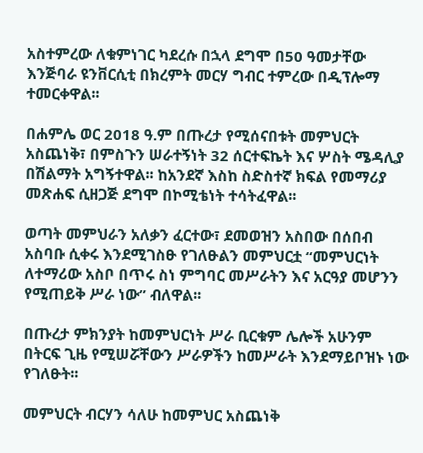አስተምረው ለቁምነገር ካደረሱ በኋላ ደግሞ በ50 ዓመታቸው እንጅባራ ዩንቨርሲቲ በክረምት መርሃ ግብር ተምረው በዲፕሎማ ተመርቀዋል፡፡

በሐምሌ ወር 2018 ዓ.ም በጡረታ የሚሰናበቱት መምህርት አስጨነቅ፣ በምስጉን ሠራተኝነት 32 ሰርተፍኬት እና ሦስት ሜዳሊያ በሽልማት አግኝተዋል፡፡ ከአንደኛ እስከ ስድስተኛ ክፍል የመማሪያ መጽሐፍ ሲዘጋጅ ደግሞ በኮሚቴነት ተሳትፈዋል፡፡

ወጣት መምህራን አለቃን ፈርተው፣ ደመወዝን አስበው በሰበብ አስባቡ ሲቀሩ እንደሚገስፁ የገለፁልን መምህርቷ “መምህርነት ለተማሪው አስቦ በጥሩ ስነ ምግባር መሥራትን እና አርዓያ መሆንን የሚጠይቅ ሥራ ነው” ብለዋል፡፡

በጡረታ ምክንያት ከመምህርነት ሥራ ቢርቁም ሌሎች አሁንም በትርፍ ጊዜ የሚሠሯቸውን ሥራዎችን ከመሥራት እንደማይቦዝኑ ነው የገለፁት፡፡

መምህርት ብርሃን ሳለሁ ከመምህር አስጨነቅ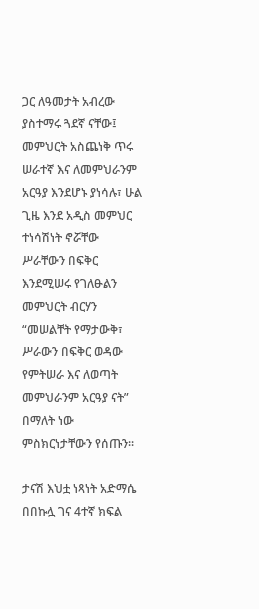ጋር ለዓመታት አብረው ያስተማሩ ጓደኛ ናቸው፤  መምህርት አስጨነቅ ጥሩ ሠራተኛ እና ለመምህራንም አርዓያ እንደሆኑ ያነሳሉ፣ ሁል ጊዜ እንደ አዲስ መምህር  ተነሳሽነት ኖሯቸው ሥራቸውን በፍቅር እንደሚሠሩ የገለፁልን መምህርት ብርሃን “መሠልቸት የማታውቅ፣ ሥራውን በፍቅር ወዳው የምትሠራ እና ለወጣት መምህራንም አርዓያ ናት” በማለት ነው ምስክርነታቸውን የሰጡን፡፡

ታናሽ እህቷ ነጻነት አድማሴ በበኩሏ ገና 4ተኛ ክፍል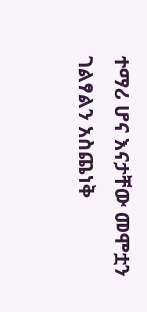ተማሪ ሆና እናታቸው መሞቷን ገልፃልን አስጨነቅ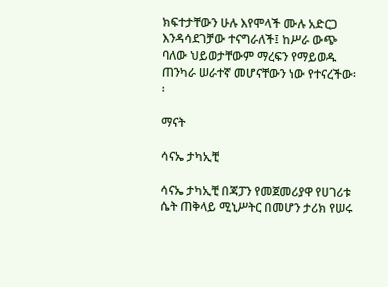ክፍተታቸውን ሁሉ እየሞላች ሙሉ አድርጋ እንዳሳደገቻው ተናግራለች፤ ከሥራ ውጭ ባለው ህይወታቸውም ማረፍን የማይወዱ ጠንካራ ሠራተኛ መሆናቸውን ነው የተናረችው፡፡

ማናት

ሳናኤ ታካኢቺ

ሳናኤ ታካኢቺ በጃፓን የመጀመሪያዋ የሀገሪቱ ሴት ጠቅላይ ሚኒሥትር በመሆን ታሪክ የሠሩ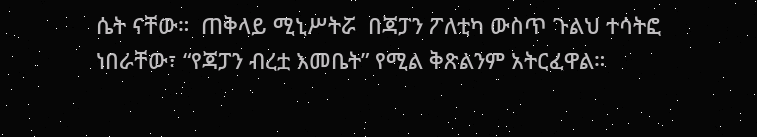ሴት ናቸው።  ጠቅላይ ሚኒሥትሯ  በጃፓን ፖለቲካ ውስጥ ጉልህ ተሳትፎ ነበራቸው፣ “የጃፓን ብረቷ እመቤት” የሚል ቅጽልንም አትርፈዋል።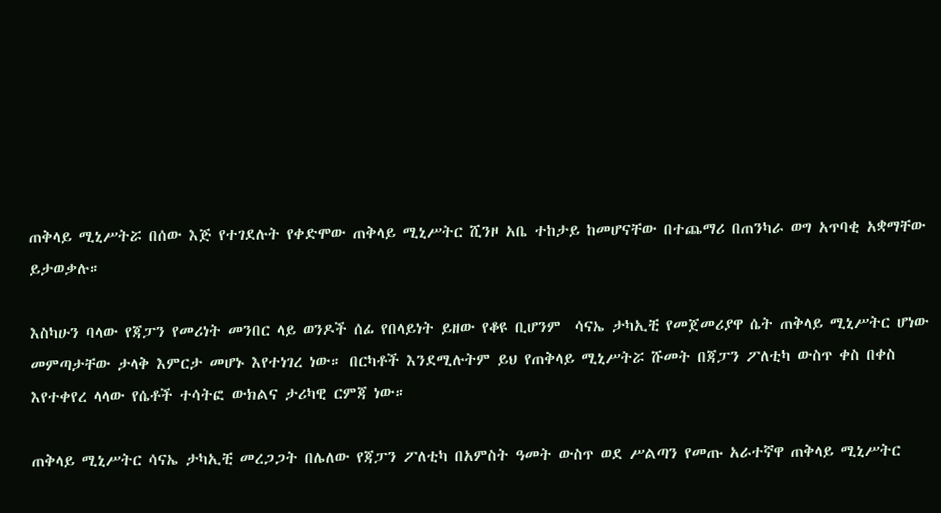ጠቅላይ ሚኒሥትሯ በሰው እጅ የተገደሉት የቀድሞው ጠቅላይ ሚኒሥትር ሺንዞ አቤ ተከታይ ከመሆናቸው በተጨማሪ በጠንካራ ወግ አጥባቂ አቋማቸው ይታወቃሉ።

እስካሁን ባላው የጃፓን የመሪነት መንበር ላይ ወንዶች ሰፊ የበላይነት ይዘው የቆዩ ቢሆንም  ሳናኤ ታካኢቺ የመጀመሪያዋ ሴት ጠቅላይ ሚኒሥትር ሆነው መምጣታቸው ታላቅ እምርታ መሆኑ እየተነገረ ነው። በርካቶች እንደሚሉትም ይህ የጠቅላይ ሚኒሥትሯ ሹመት በጃፓን ፖለቲካ ውስጥ ቀስ በቀስ እየተቀየረ ላላው የሴቶች ተሳትፎ ውክልና ታሪካዊ ርምጃ ነው።

ጠቅላይ ሚኒሥትር ሳናኤ ታካኢቺ መረጋጋት በሌለው የጃፓን ፖለቲካ በአምስት ዓመት ውስጥ ወደ ሥልጣን የመጡ አራተኛዋ ጠቅላይ ሚኒሥትር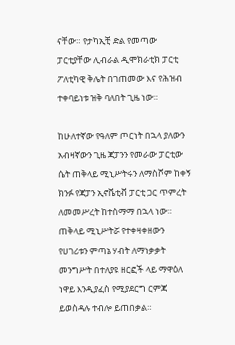ናቸው። የታካኢቺ ድል የመጣው ፓርቲያቸው ሊብራል ዲሞክራቲክ ፓርቲ ፖለቲካዊ ቅሌት በገጠመው እና የሕዝብ ተቀባይነቱ ዝቅ ባለበት ጊዜ ነው።

ከሁለተኛው የዓለም ጦርነት በኋላ ያለውን አብዛኛውን ጊዜ ጃፓንን የመራው ፓርቲው ሴት ጠቅላይ ሚኒሥትሩን ለማስሾም ከቀኝ ክንፉ የጃፓን ኢኖቬቲቭ ፓርቲ ጋር ጥምረት ለመመሥረት ከተስማማ በኋላ ነው። ጠቅላይ ሚኒሥትሯ የተቀዛቀዘውን የሀገሪቱን ምጣኔ ሃብት ለማነቃቃት መንግሥት በተለያዩ ዘርፎች ላይ ማዋዕለ ነዋይ እንዲያፈስ የሚያደርግ ርምጃ ይወስዳሉ ተብሎ ይጠበቃል።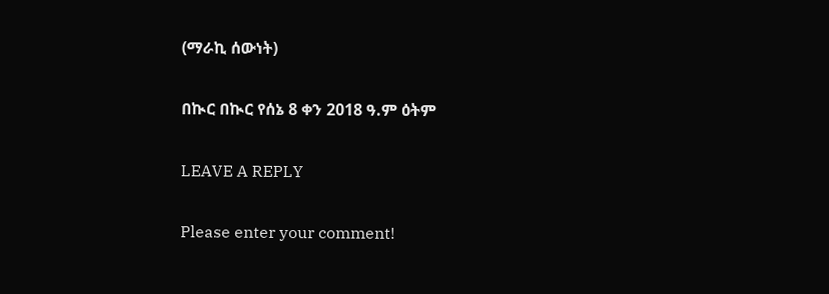(ማራኪ ሰውነት)

በኲር በኲር የሰኔ 8 ቀን 2018 ዓ.ም ዕትም

LEAVE A REPLY

Please enter your comment!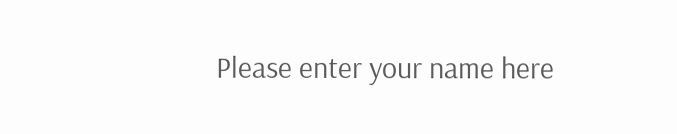Please enter your name here